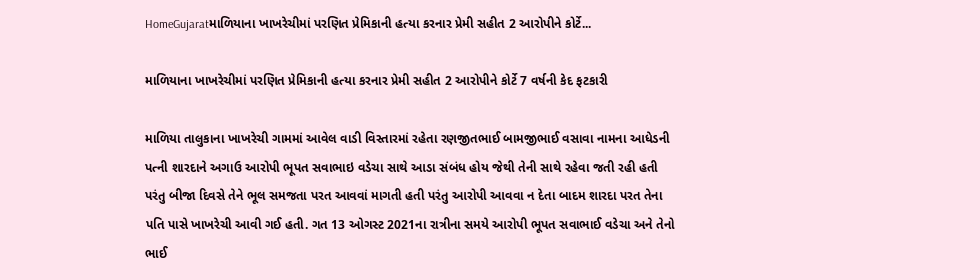HomeGujaratમાળિયાના ખાખરેચીમાં પરણિત પ્રેમિકાની હત્યા કરનાર પ્રેમી સહીત 2 આરોપીને કોર્ટે...

માળિયાના ખાખરેચીમાં પરણિત પ્રેમિકાની હત્યા કરનાર પ્રેમી સહીત 2 આરોપીને કોર્ટે 7 વર્ષની કેદ ફટકારી

માળિયા તાલુકાના ખાખરેચી ગામમાં આવેલ વાડી વિસ્તારમાં રહેતા રણજીતભાઈ બામજીભાઈ વસાવા નામના આધેડની પત્ની શારદાને અગાઉ આરોપી ભૂપત સવાભાઇ વડેચા સાથે આડા સંબંધ હોય જેથી તેની સાથે રહેવા જતી રહી હતી પરંતુ બીજા દિવસે તેને ભૂલ સમજતા પરત આવવાં માગતી હતી પરંતુ આરોપી આવવા ન દેતા બાદમ શારદા પરત તેના પતિ પાસે ખાખરેચી આવી ગઈ હતી. ગત 13 ઓગસ્ટ 2021ના રાત્રીના સમયે આરોપી ભૂપત સવાભાઈ વડેચા અને તેનો ભાઈ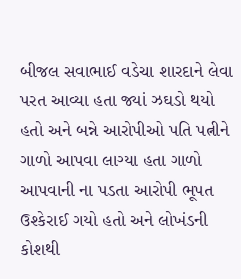બીજલ સવાભાઈ વડેચા શારદાને લેવા પરત આવ્યા હતા જ્યાં ઝઘડો થયો હતો અને બન્ને આરોપીઓ પતિ પત્નીને ગાળો આપવા લાગ્યા હતા ગાળો આપવાની ના પડતા આરોપી ભૂપત ઉશ્કેરાઈ ગયો હતો અને લોખંડની કોશથી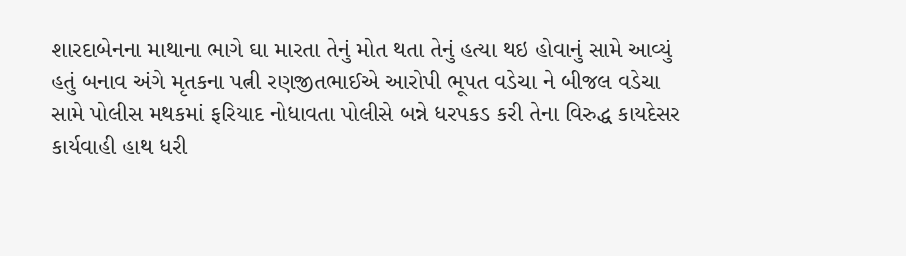શારદાબેનના માથાના ભાગે ઘા મારતા તેનું મોત થતા તેનું હત્યા થઇ હોવાનું સામે આવ્યું હતું બનાવ અંગે મૃતકના પત્ની રણજીતભાઈએ આરોપી ભૂપત વડેચા ને બીજલ વડેચા સામે પોલીસ મથકમાં ફરિયાદ નોધાવતા પોલીસે બન્ને ધરપકડ કરી તેના વિરુદ્ધ કાયદેસર કાર્યવાહી હાથ ધરી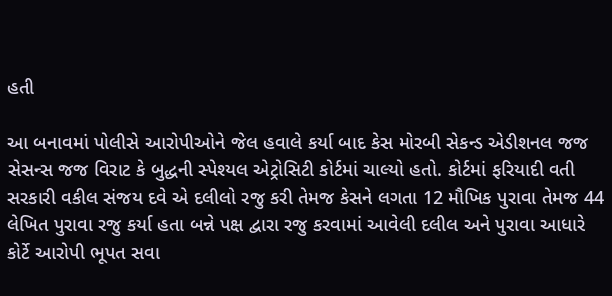હતી

આ બનાવમાં પોલીસે આરોપીઓને જેલ હવાલે કર્યા બાદ કેસ મોરબી સેકન્ડ એડીશનલ જજ સેસન્સ જજ વિરાટ કે બુદ્ધની સ્પેશ્યલ એટ્રોસિટી કોર્ટમાં ચાલ્યો હતો. કોર્ટમાં ફરિયાદી વતી સરકારી વકીલ સંજય દવે એ દલીલો રજુ કરી તેમજ કેસને લગતા 12 મૌખિક પુરાવા તેમજ 44 લેખિત પુરાવા રજુ કર્યા હતા બન્ને પક્ષ દ્વારા રજુ કરવામાં આવેલી દલીલ અને પુરાવા આધારે કોર્ટે આરોપી ભૂપત સવા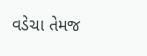વડેચા તેમજ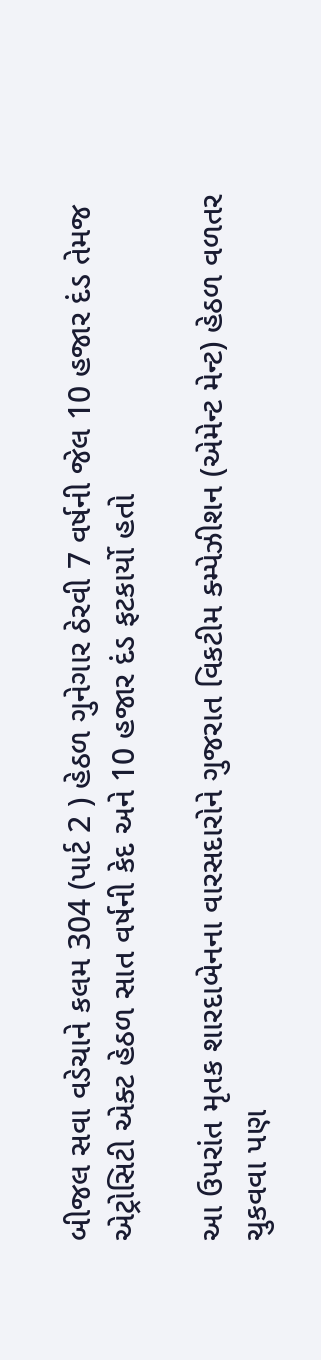બીજલ સવા વડેચાને કલમ 304 (પાર્ટ 2 ) હેઠળ ગુનેગાર ઠેરવી 7 વર્ષની જેલ 10 હજાર દંડ તેમજ એટ્રોસિટી એક્ટ હેઠળ સાત વર્ષની કેદ અને 10 હજાર દંડ ફટકાર્યો હતો

આ ઉપરાંત મૃતક શારદાબેનના વારસદારોને ગુજરાત વિકટીમ ક્મ્પેઝીશન (એમેન્ટ મેન્ટ) હેઠળ વળતર ચુકવવા પણ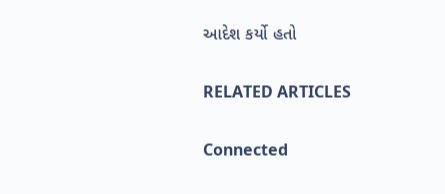આદેશ કર્યો હતો

RELATED ARTICLES

Connected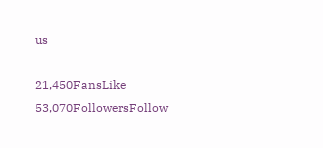us

21,450FansLike
53,070FollowersFollow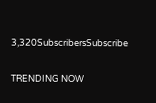3,320SubscribersSubscribe

TRENDING NOW